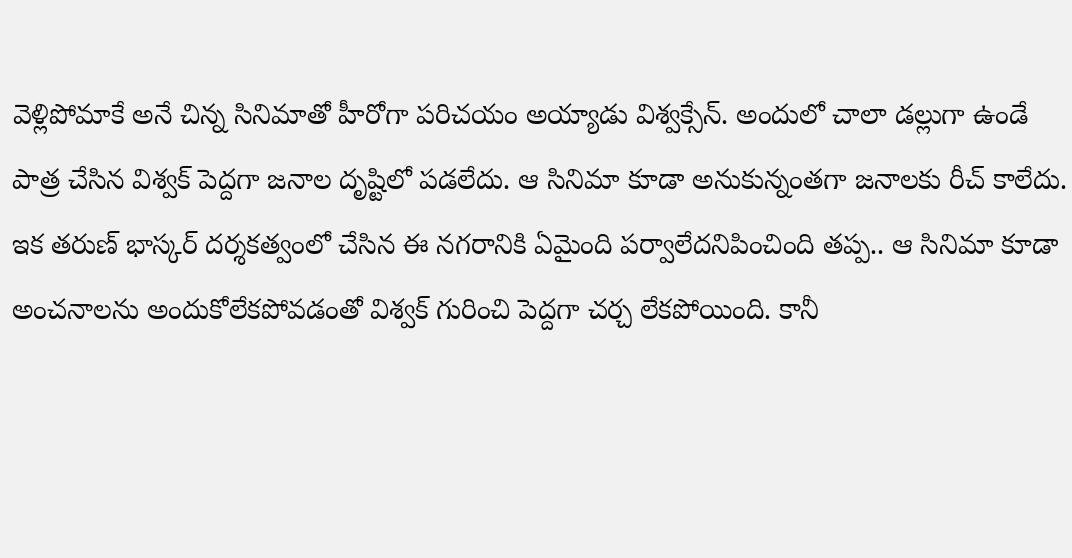వెళ్లిపోమాకే అనే చిన్న సినిమాతో హీరోగా పరిచయం అయ్యాడు విశ్వక్సేన్. అందులో చాలా డల్లుగా ఉండే పాత్ర చేసిన విశ్వక్ పెద్దగా జనాల దృష్టిలో పడలేదు. ఆ సినిమా కూడా అనుకున్నంతగా జనాలకు రీచ్ కాలేదు. ఇక తరుణ్ భాస్కర్ దర్శకత్వంలో చేసిన ఈ నగరానికి ఏమైంది పర్వాలేదనిపించింది తప్ప.. ఆ సినిమా కూడా అంచనాలను అందుకోలేకపోవడంతో విశ్వక్ గురించి పెద్దగా చర్చ లేకపోయింది. కానీ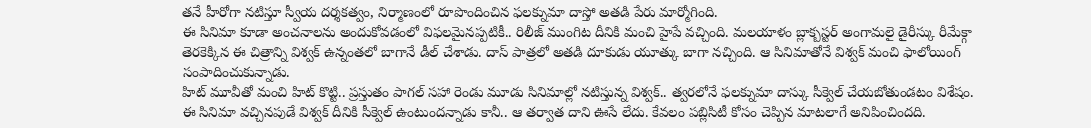తనే హీరోగా నటిస్తూ స్వీయ దర్శకత్వం, నిర్మాణంలో రూపొందించిన ఫలక్నుమా దాస్తో అతడి పేరు మార్మోగింది.
ఈ సినిమా కూడా అంచనాలను అందుకోవడంలో విఫలమైనప్పటికీ.. రిలీజ్ ముంగిట దీనికి మంచి హైపే వచ్చింది. మలయాళం బ్లాక్బస్టర్ అంగామలై డైరీస్కు రీమేక్గా తెరకెక్కిన ఈ చిత్రాన్ని విశ్వక్ ఉన్నంతలో బాగానే డీల్ చేశాడు. దాస్ పాత్రలో అతడి దూకుడు యూత్కు బాగా నచ్చింది. ఆ సినిమాతోనే విశ్వక్ మంచి ఫాలోయింగ్ సంపాదించుకున్నాడు.
హిట్ మూవీతో మంచి హిట్ కొట్టి.. ప్రస్తుతం పాగల్ సహా రెండు మూడు సినిమాల్లో నటిస్తున్న విశ్వక్.. త్వరలోనే ఫలక్నుమా దాస్కు సీక్వెల్ చేయబోతుండటం విశేషం. ఈ సినిమా వచ్చినపుడే విశ్వక్ దీనికి సీక్వెల్ ఉంటుందన్నాడు కానీ.. ఆ తర్వాత దాని ఊసే లేదు. కేవలం పబ్లిసిటీ కోసం చెప్పిన మాటలాగే అనిపించిందది.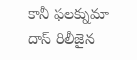కానీ ఫలక్నుమా దాస్ రిలీజైన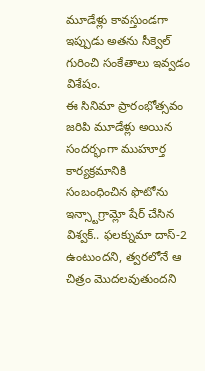మూడేళ్లు కావస్తుండగా ఇప్పుడు అతను సీక్వెల్ గురించి సంకేతాలు ఇవ్వడం విశేషం.
ఈ సినిమా ప్రారంభోత్సవం జరిపి మూడేళ్లు అయిన సందర్భంగా ముహూర్త కార్యక్రమానికి సంబంధించిన ఫొటోను ఇన్స్టాగ్రామ్లో షేర్ చేసిన విశ్వక్.. ఫలక్నుమా దాస్-2 ఉంటుందని, త్వరలోనే ఆ చిత్రం మొదలవుతుందని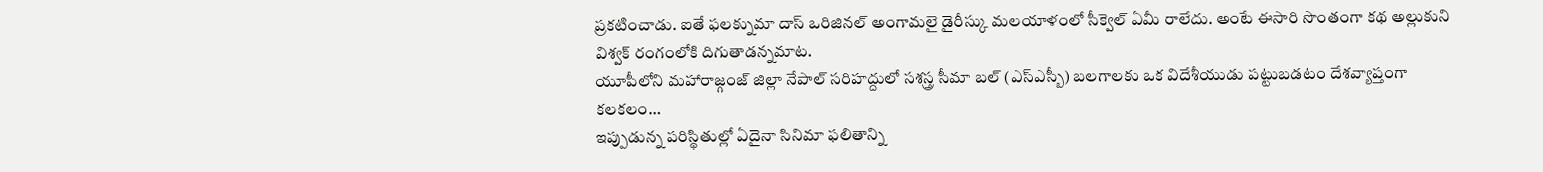ప్రకటించాడు. ఐతే ఫలక్నుమా దాస్ ఒరిజినల్ అంగామలై డైరీస్కు మలయాళంలో సీక్వెల్ ఏమీ రాలేదు. అంటే ఈసారి సొంతంగా కథ అల్లుకుని విశ్వక్ రంగంలోకి దిగుతాడన్నమాట.
యూపీలోని మహారాజ్గంజ్ జిల్లా నేపాల్ సరిహద్దులో సశస్త్ర సీమా బల్ (ఎస్ఎస్బీ) బలగాలకు ఒక విదేశీయుడు పట్టుబడటం దేశవ్యాప్తంగా కలకలం…
ఇప్పుడున్న పరిస్థితుల్లో ఏదైనా సినిమా ఫలితాన్ని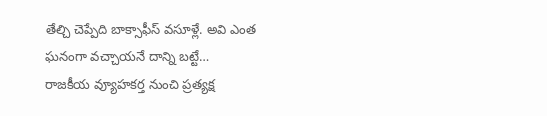తేల్చి చెప్పేది బాక్సాఫీస్ వసూళ్లే. అవి ఎంత ఘనంగా వచ్చాయనే దాన్ని బట్టే…
రాజకీయ వ్యూహకర్త నుంచి ప్రత్యక్ష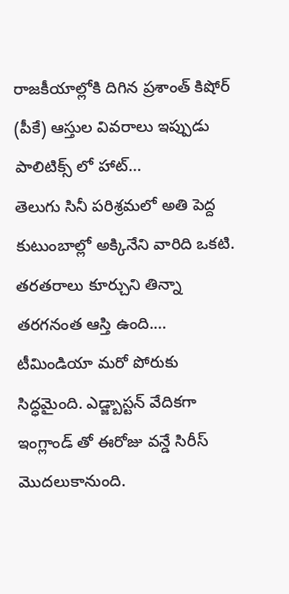రాజకీయాల్లోకి దిగిన ప్రశాంత్ కిషోర్ (పీకే) ఆస్తుల వివరాలు ఇప్పుడు పాలిటిక్స్ లో హాట్…
తెలుగు సినీ పరిశ్రమలో అతి పెద్ద కుటుంబాల్లో అక్కినేని వారిది ఒకటి. తరతరాలు కూర్చుని తిన్నా తరగనంత ఆస్తి ఉంది.…
టీమిండియా మరో పోరుకు సిద్ధమైంది. ఎడ్జ్బాస్టన్ వేదికగా ఇంగ్లాండ్ తో ఈరోజు వన్డే సిరీస్ మొదలుకానుంది.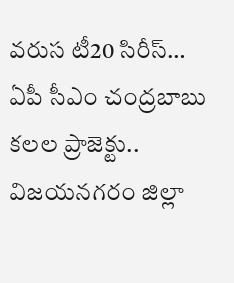వరుస టీ20 సిరీస్…
ఏపీ సీఎం చంద్రబాబు కలల ప్రాజెక్టు.. విజయనగరం జిల్లా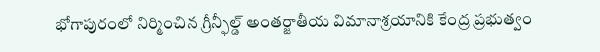భోగాపురంలో నిర్మించిన గ్రీన్ఫీల్డ్ అంతర్జాతీయ విమానాశ్రయానికి కేంద్ర ప్రభుత్వం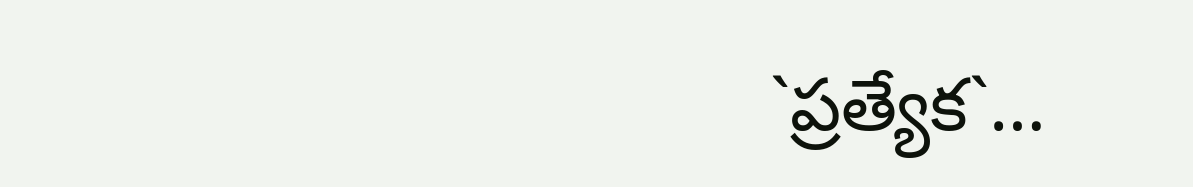`ప్రత్యేక`…